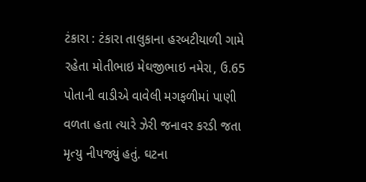ટંકારા : ટંકારા તાલુકાના હરબટીયાળી ગામે રહેતા મોતીભાઇ મેઘજીભાઇ નમેરા, ઉ.65 પોતાની વાડીએ વાવેલી મગફળીમાં પાણી વળતા હતા ત્યારે ઝેરી જનાવર કરડી જતા મૃત્યુ નીપજ્યું હતું. ઘટના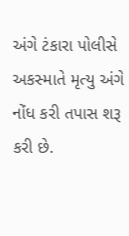અંગે ટંકારા પોલીસે અકસ્માતે મૃત્યુ અંગે નોંધ કરી તપાસ શરૂ કરી છે.